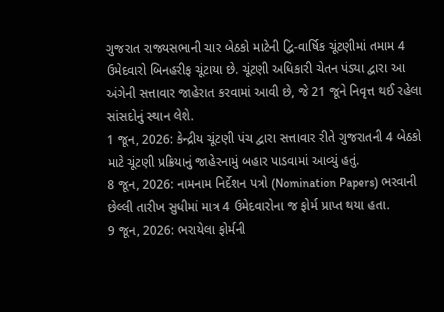ગુજરાત રાજ્યસભાની ચાર બેઠકો માટેની દ્વિ-વાર્ષિક ચૂંટણીમાં તમામ 4 ઉમેદવારો બિનહરીફ ચૂંટાયા છે. ચૂંટણી અધિકારી ચેતન પંડ્યા દ્વારા આ અંગેની સત્તાવાર જાહેરાત કરવામાં આવી છે, જે 21 જૂને નિવૃત્ત થઈ રહેલા સાંસદોનું સ્થાન લેશે.
1 જૂન, 2026: કેન્દ્રીય ચૂંટણી પંચ દ્વારા સત્તાવાર રીતે ગુજરાતની 4 બેઠકો માટે ચૂંટણી પ્રક્રિયાનું જાહેરનામું બહાર પાડવામાં આવ્યું હતું.
8 જૂન, 2026: નામનામ નિર્દેશન પત્રો (Nomination Papers) ભરવાની છેલ્લી તારીખ સુધીમાં માત્ર 4 ઉમેદવારોના જ ફોર્મ પ્રાપ્ત થયા હતા.
9 જૂન, 2026: ભરાયેલા ફોર્મની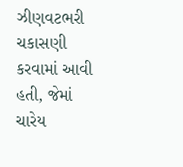ઝીણવટભરી ચકાસણી કરવામાં આવી હતી, જેમાં ચારેય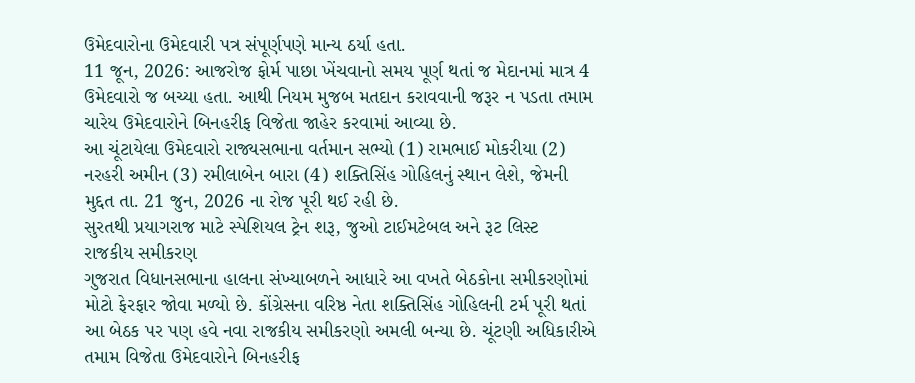ઉમેદવારોના ઉમેદવારી પત્ર સંપૂર્ણપણે માન્ય ઠર્યા હતા.
11 જૂન, 2026: આજરોજ ફોર્મ પાછા ખેંચવાનો સમય પૂર્ણ થતાં જ મેદાનમાં માત્ર 4 ઉમેદવારો જ બચ્યા હતા. આથી નિયમ મુજબ મતદાન કરાવવાની જરૂર ન પડતા તમામ ચારેય ઉમેદવારોને બિનહરીફ વિજેતા જાહેર કરવામાં આવ્યા છે.
આ ચૂંટાયેલા ઉમેદવારો રાજ્યસભાના વર્તમાન સભ્યો (1) રામભાઈ મોકરીયા (2) નરહરી અમીન (3) રમીલાબેન બારા (4) શક્તિસિંહ ગોહિલનું સ્થાન લેશે, જેમની મુદ્દત તા. 21 જુન, 2026 ના રોજ પૂરી થઈ રહી છે.
સુરતથી પ્રયાગરાજ માટે સ્પેશિયલ ટ્રેન શરૂ, જુઓ ટાઈમટેબલ અને રૂટ લિસ્ટ
રાજકીય સમીકરણ
ગુજરાત વિધાનસભાના હાલના સંખ્યાબળને આધારે આ વખતે બેઠકોના સમીકરણોમાં મોટો ફેરફાર જોવા મળ્યો છે. કોંગ્રેસના વરિષ્ઠ નેતા શક્તિસિંહ ગોહિલની ટર્મ પૂરી થતાં આ બેઠક પર પણ હવે નવા રાજકીય સમીકરણો અમલી બન્યા છે. ચૂંટણી અધિકારીએ તમામ વિજેતા ઉમેદવારોને બિનહરીફ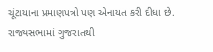ચૂંટાયાના પ્રમાણપત્રો પણ એનાયત કરી દીધા છે.
રાજ્યસભામાં ગુજરાતથી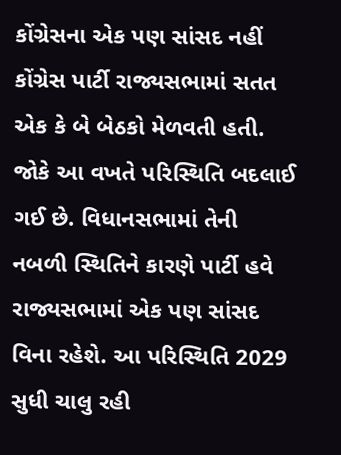કોંગ્રેસના એક પણ સાંસદ નહીં
કોંગ્રેસ પાર્ટી રાજ્યસભામાં સતત એક કે બે બેઠકો મેળવતી હતી. જોકે આ વખતે પરિસ્થિતિ બદલાઈ ગઈ છે. વિધાનસભામાં તેની નબળી સ્થિતિને કારણે પાર્ટી હવે રાજ્યસભામાં એક પણ સાંસદ વિના રહેશે. આ પરિસ્થિતિ 2029 સુધી ચાલુ રહી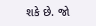શકે છે. જો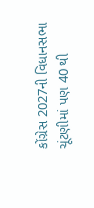કોંગ્રેસ 2027ની વિધાનસભા ચૂંટણીમાં પણ 40 થી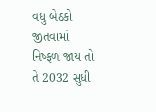વધુ બેઠકો જીતવામાં નિષ્ફળ જાય તો તે 2032 સુધી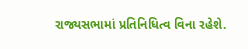રાજ્યસભામાં પ્રતિનિધિત્વ વિના રહેશે.